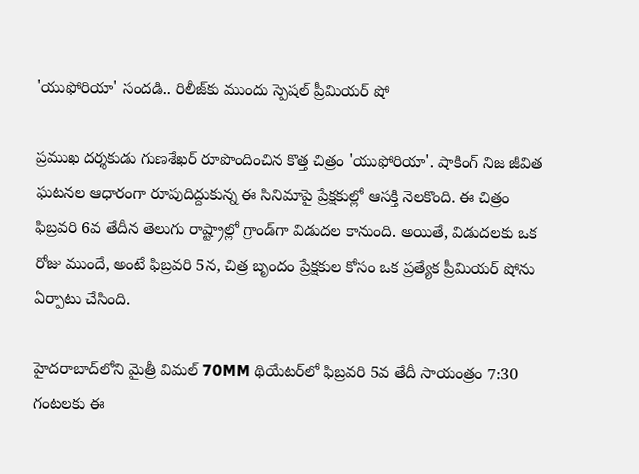'యుఫోరియా' సందడి.. రిలీజ్‌కు ముందు స్పెషల్ ప్రీమియర్ షో

ప్రముఖ దర్శకుడు గుణశేఖర్ రూపొందించిన కొత్త చిత్రం 'యుఫోరియా'. షాకింగ్ నిజ జీవిత ఘటనల ఆధారంగా రూపుదిద్దుకున్న ఈ సినిమాపై ప్రేక్షకుల్లో ఆసక్తి నెలకొంది. ఈ చిత్రం ఫిబ్రవరి 6వ తేదీన తెలుగు రాష్ట్రాల్లో గ్రాండ్‌గా విడుదల కానుంది. అయితే, విడుదలకు ఒక రోజు ముందే, అంటే ఫిబ్రవరి 5న, చిత్ర బృందం ప్రేక్షకుల కోసం ఒక ప్రత్యేక ప్రీమియర్ షోను ఏర్పాటు చేసింది.

హైదరాబాద్‌లోని మైత్రీ విమల్ 70MM థియేటర్‌లో ఫిబ్రవరి 5వ తేదీ సాయంత్రం 7:30 గంటలకు ఈ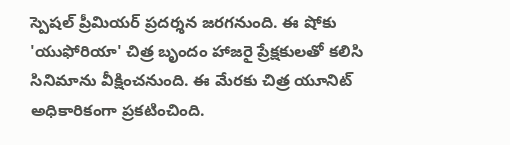స్పెషల్ ప్రీమియర్ ప్రదర్శన జరగనుంది. ఈ షోకు 'యుఫోరియా' చిత్ర బృందం హాజరై ప్రేక్షకులతో కలిసి సినిమాను వీక్షించనుంది. ఈ మేరకు చిత్ర యూనిట్ అధికారికంగా ప్రకటించింది.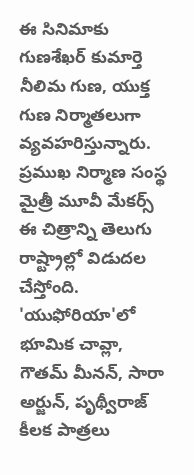ఈ సినిమాకు గుణశేఖర్ కుమార్తె నీలిమ గుణ, యుక్త గుణ నిర్మాతలుగా వ్యవహరిస్తున్నారు. ప్రముఖ నిర్మాణ సంస్థ మైత్రీ మూవీ మేకర్స్ ఈ చిత్రాన్ని తెలుగు రాష్ట్రాల్లో విడుదల చేస్తోంది. 'యుఫోరియా'లో భూమిక చావ్లా, గౌతమ్ మీనన్, సారా అర్జున్, పృథ్వీరాజ్ కీలక పాత్రలు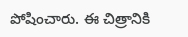పోషించారు. ఈ చిత్రానికి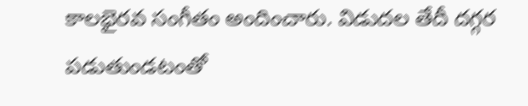కాలభైరవ సంగీతం అందించారు. విడుదల తేదీ దగ్గర పడుతుండటంతో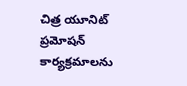చిత్ర యూనిట్ ప్రమోషన్ కార్యక్రమాలను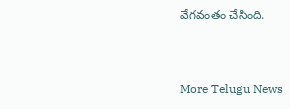వేగవంతం చేసింది.


More Telugu News